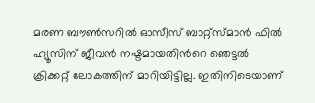മരണ ബൗണ്‍സറില്‍ ഓസീസ് ബാറ്റ്സ്‌മാന്‍ ഫില്‍ ഹ്യൂസിന് ജീവന്‍ നഷ്ടമായതിന്‍റെ ഞെട്ടല്‍ ക്രിക്കറ്റ് ലോകത്തിന് മാറിയിട്ടില്ല. ഇതിനിടെയാണ്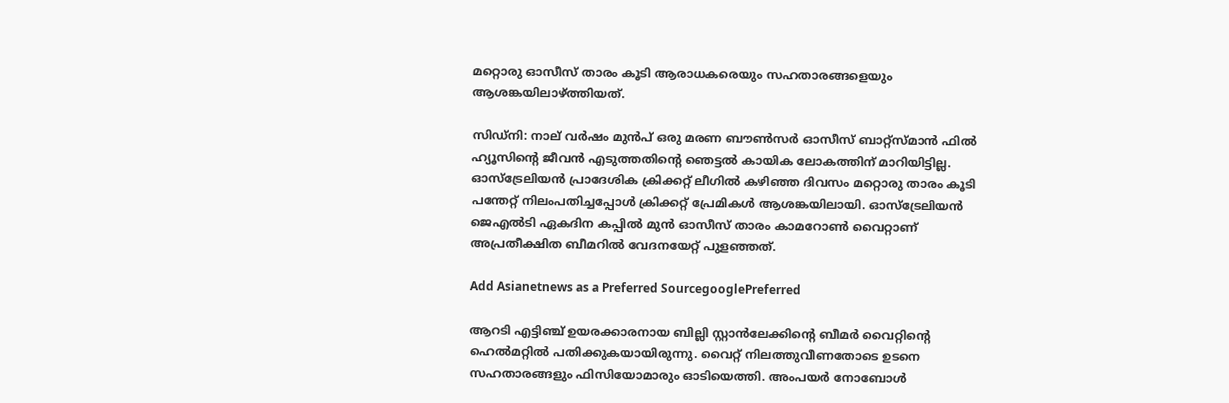മറ്റൊരു ഓസീസ് താരം കൂടി ആരാധകരെയും സഹതാരങ്ങളെയും ആശങ്കയിലാഴ്‌ത്തിയത്.

സിഡ്‌നി: നാല് വര്‍ഷം മുന്‍പ് ഒരു മരണ ബൗണ്‍സര്‍ ഓസീസ് ബാറ്റ്സ്മാന്‍ ഫില്‍ ഹ്യൂസിന്‍റെ ജീവന്‍ എടുത്തതിന്‍റെ ഞെട്ടല്‍ കായിക ലോകത്തിന് മാറിയിട്ടില്ല. ഓസ്‌ട്രേലിയന്‍ പ്രാദേശിക ക്രിക്കറ്റ് ലീഗില്‍ കഴിഞ്ഞ ദിവസം മറ്റൊരു താരം കൂടി പന്തേറ്റ് നിലംപതിച്ചപ്പോള്‍ ക്രിക്കറ്റ് പ്രേമികള്‍ ആശങ്കയിലായി. ഓസ്‌ട്രേലിയന്‍ ജെഎല്‍ടി ഏകദിന കപ്പില്‍ മുന്‍ ഓസീസ് താരം കാമറോണ്‍ വൈറ്റാണ് അപ്രതീക്ഷിത ബീമറില്‍ വേദനയേറ്റ് പുളഞ്ഞത്.

Add Asianetnews as a Preferred SourcegooglePreferred

ആറടി എട്ടിഞ്ച് ഉയരക്കാരനായ ബില്ലി സ്റ്റാന്‍ലേക്കിന്‍റെ ബീമര്‍ വൈറ്റിന്‍റെ ഹെല്‍മറ്റില്‍ പതിക്കുകയായിരുന്നു. വൈറ്റ് നിലത്തുവീണതോടെ ഉടനെ സഹതാരങ്ങളും ഫിസിയോമാരും ഓടിയെത്തി. അംപയര്‍ നോബോള്‍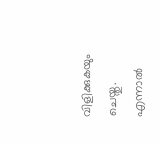വിളിക്കുകയും ചെയ്തു. എന്നാല്‍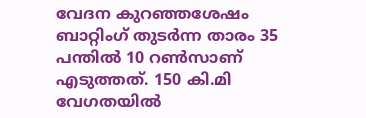വേദന കുറഞ്ഞശേഷം ബാറ്റിംഗ് തുടര്‍ന്ന താരം 35 പന്തില്‍ 10 റണ്‍സാണ് എടുത്തത്. 150 കി.മി വേഗതയില്‍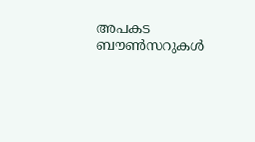അപകട ബൗണ്‍സറുകള്‍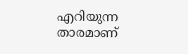എറിയുന്ന താരമാണ്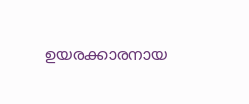ഉയരക്കാരനായ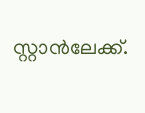സ്റ്റാന്‍ലേക്ക്.